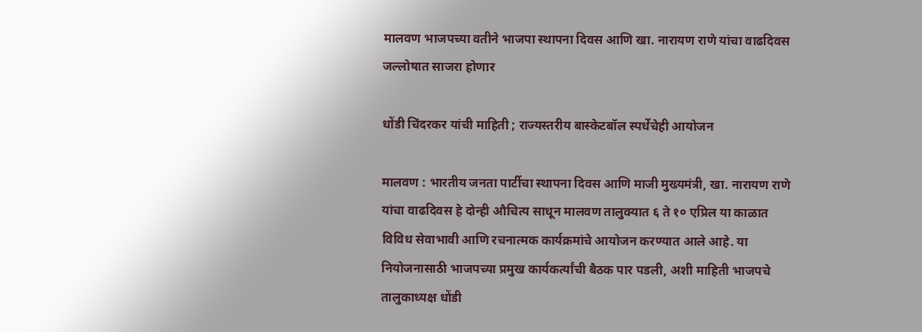मालवण भाजपच्या वतीने भाजपा स्थापना दिवस आणि खा. नारायण राणे यांचा वाढदिवस जल्लोषात साजरा होणार

धोंडी चिंदरकर यांची माहिती ; राज्यस्तरीय बास्केटबॉल स्पर्धेचेही आयोजन

मालवण : भारतीय जनता पार्टीचा स्थापना दिवस आणि माजी मुख्यमंत्री, खा. नारायण राणे यांचा वाढदिवस हे दोन्ही औचित्य साधून मालवण तालुक्यात ६ ते १० एप्रिल या काळात विविध सेवाभावी आणि रचनात्मक कार्यक्रमांचे आयोजन करण्यात आले आहे. या नियोजनासाठी भाजपच्या प्रमुख कार्यकर्त्यांची बैठक पार पडली, अशी माहिती भाजपचे तालुकाध्यक्ष धोंडी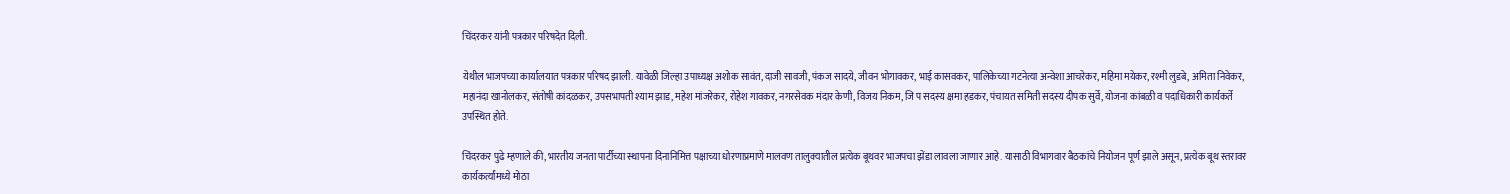चिंदरकर यांनी पत्रकार परिषदेत दिली.

येथील भाजपच्या कार्यालयात पत्रकार परिषद झाली. यावेळी जिल्हा उपाध्यक्ष अशोक सावंत, दाजी सावजी, पंकज सादये, जीवन भोगावकर, भाई कासवकर, पालिकेच्या गटनेत्या अन्वेशा आचरेकर, महिमा मयेकर, रश्मी लुडबे, अमिता निवेकर, महानंदा खानोलकर, संतोषी कांदळकर, उपसभापती श्याम झाड, महेश मांजरेकर, रोहेश गावकर, नगरसेवक मंदार केणी, विजय निकम, जि प सदस्य क्षमा हडकर, पंचायत समिती सदस्य दीपक सुर्वे, योजना कांबळी व पदाधिकारी कार्यकर्ते उपस्थित होते.

चिंदरकर पुढे म्हणाले की, भारतीय जनता पार्टीच्या स्थापना दिनानिमित्त पक्षाच्या धोरणाप्रमाणे मालवण तालुक्यातील प्रत्येक बूथवर भाजपचा झेंडा लावला जाणार आहे. यासाठी विभागवार बैठकांचे नियोजन पूर्ण झाले असून, प्रत्येक बूथ स्तरावर कार्यकर्त्यांमध्ये मोठा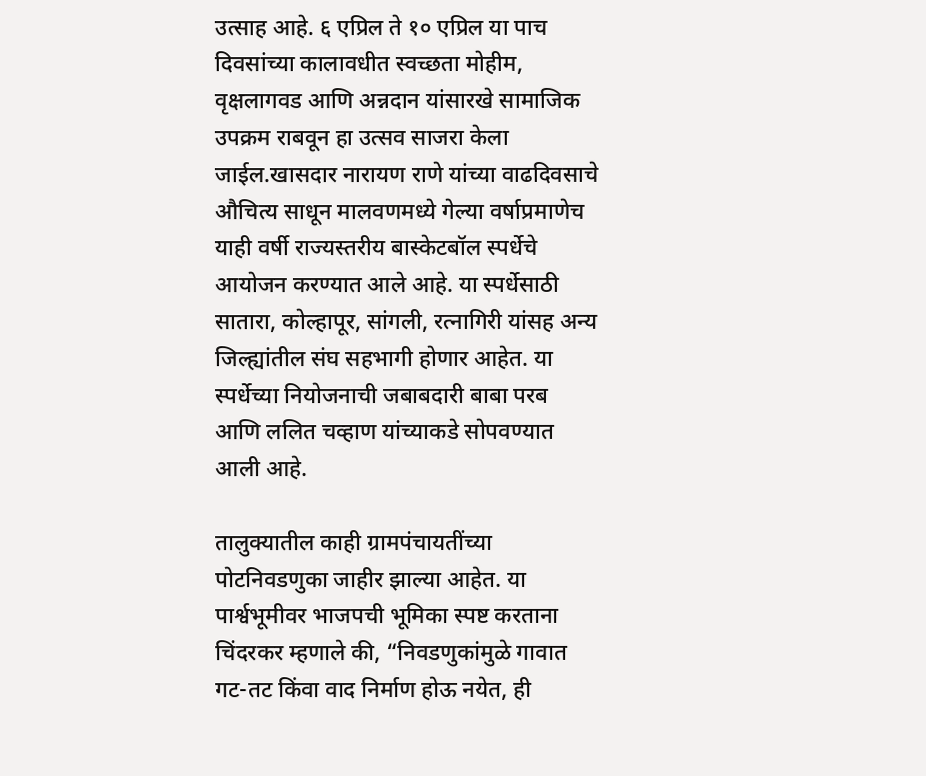उत्साह आहे. ६ एप्रिल ते १० एप्रिल या पाच दिवसांच्या कालावधीत स्वच्छता मोहीम, वृक्षलागवड आणि अन्नदान यांसारखे सामाजिक उपक्रम राबवून हा उत्सव साजरा केला जाईल.खासदार नारायण राणे यांच्या वाढदिवसाचे औचित्य साधून मालवणमध्ये गेल्या वर्षाप्रमाणेच याही वर्षी राज्यस्तरीय बास्केटबॉल स्पर्धेचे आयोजन करण्यात आले आहे. या स्पर्धेसाठी सातारा, कोल्हापूर, सांगली, रत्नागिरी यांसह अन्य जिल्ह्यांतील संघ सहभागी होणार आहेत. या स्पर्धेच्या नियोजनाची जबाबदारी बाबा परब आणि ललित चव्हाण यांच्याकडे सोपवण्यात आली आहे.

तालुक्यातील काही ग्रामपंचायतींच्या पोटनिवडणुका जाहीर झाल्या आहेत. या पार्श्वभूमीवर भाजपची भूमिका स्पष्ट करताना चिंदरकर म्हणाले की, “निवडणुकांमुळे गावात गट-तट किंवा वाद निर्माण होऊ नयेत, ही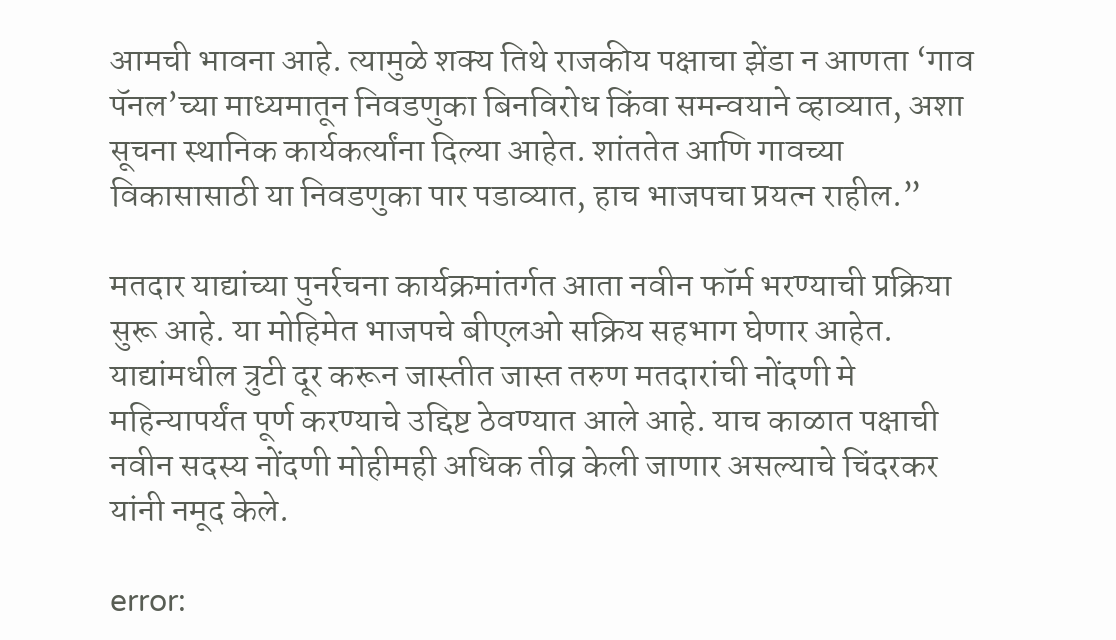आमची भावना आहे. त्यामुळे शक्य तिथे राजकीय पक्षाचा झेंडा न आणता ‘गाव पॅनल’च्या माध्यमातून निवडणुका बिनविरोध किंवा समन्वयाने व्हाव्यात, अशा सूचना स्थानिक कार्यकर्त्यांना दिल्या आहेत. शांततेत आणि गावच्या विकासासाठी या निवडणुका पार पडाव्यात, हाच भाजपचा प्रयत्न राहील.”

मतदार याद्यांच्या पुनर्रचना कार्यक्रमांतर्गत आता नवीन फॉर्म भरण्याची प्रक्रिया सुरू आहे. या मोहिमेत भाजपचे बीएलओ सक्रिय सहभाग घेणार आहेत. याद्यांमधील त्रुटी दूर करून जास्तीत जास्त तरुण मतदारांची नोंदणी मे महिन्यापर्यंत पूर्ण करण्याचे उद्दिष्ट ठेवण्यात आले आहे. याच काळात पक्षाची नवीन सदस्य नोंदणी मोहीमही अधिक तीव्र केली जाणार असल्याचे चिंदरकर यांनी नमूद केले.

error: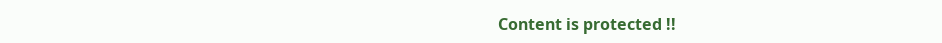Content is protected !!